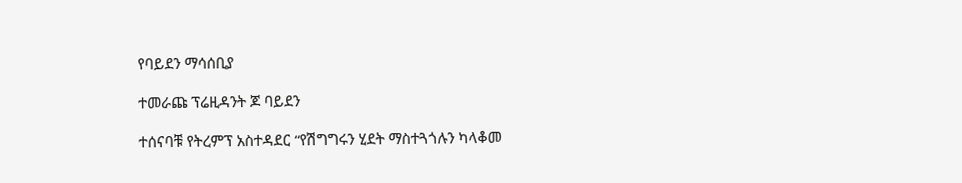የባይደን ማሳሰቢያ

ተመራጩ ፕሬዚዳንት ጆ ባይደን

ተሰናባቹ የትረምፕ አስተዳደር “የሽግግሩን ሂደት ማስተጓጎሉን ካላቆመ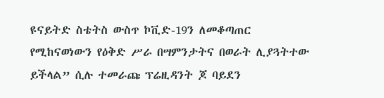ዩናይትድ ስቴትስ ውስጥ ኮቪድ-19ን ለመቆጣጠር የሚከናወነውን የዕቅድ ሥራ በሣምንታትና በወራት ሊያጓትተው ይችላል” ሲሉ ተመራጩ ፕሬዚዳንት ጆ ባይደን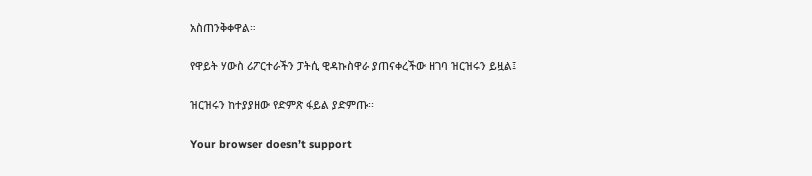አስጠንቅቀዋል።

የዋይት ሃውስ ሪፖርተራችን ፓትሲ ዊዳኩስዋራ ያጠናቀረችው ዘገባ ዝርዝሩን ይዟል፤

ዝርዝሩን ከተያያዘው የድምጽ ፋይል ያድምጡ፡፡

Your browser doesn’t support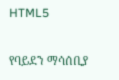HTML5

የባይደን ማሳሰቢያ